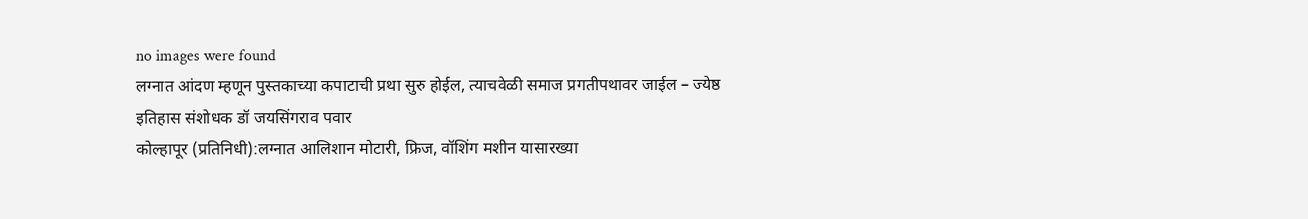no images were found
लग्नात आंदण म्हणून पुस्तकाच्या कपाटाची प्रथा सुरु होईल, त्याचवेळी समाज प्रगतीपथावर जाईल – ज्येष्ठ इतिहास संशोधक डॉ जयसिंगराव पवार
कोल्हापूर (प्रतिनिधी):लग्नात आलिशान मोटारी, फ्रिज, वॉशिंग मशीन यासारख्या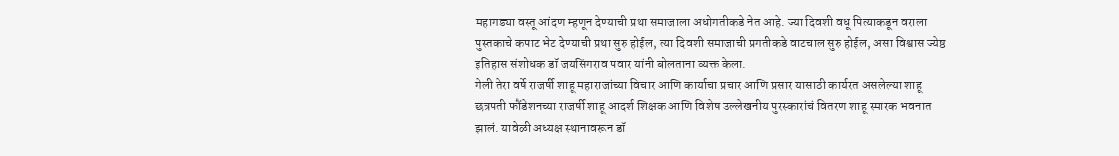महागड्या वस्तू आंदण म्हणून देण्याची प्रथा समाजाला अधोगतीकडे नेत आहे. ज्या दिवशी वधू पित्याकडून वराला पुस्तकाचे कपाट भेट देण्याची प्रथा सुरु होईल, त्या दिवशी समाजाची प्रगतीकडे वाटचाल सुरु होईल, असा विश्वास ज्येष्ठ इतिहास संशोधक डॉ जयसिंगराव पवार यांनी बोलताना व्यक्त केला.
गेली तेरा वर्षे राजर्षी शाहू महाराजांच्या विचार आणि कार्याचा प्रचार आणि प्रसार यासाठी कार्यरत असलेल्या शाहू छत्रपती फौंडेशनच्या राजर्षी शाहू आदर्श शिक्षक आणि विशेष उल्लेखनीय पुरस्कारांचं वितरण शाहू स्मारक भवनात झालं. यावेळी अध्यक्ष स्थानावरून डॉ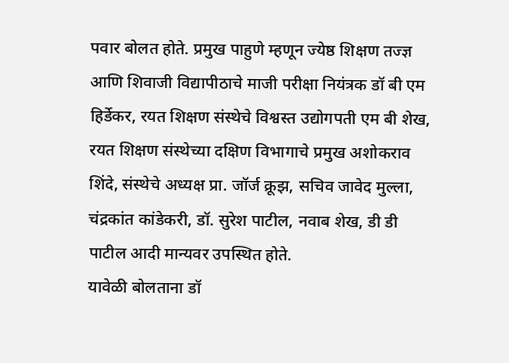पवार बोलत होते. प्रमुख पाहुणे म्हणून ज्येष्ठ शिक्षण तज्ज्ञ आणि शिवाजी विद्यापीठाचे माजी परीक्षा नियंत्रक डॉ बी एम हिर्डेकर, रयत शिक्षण संस्थेचे विश्वस्त उद्योगपती एम बी शेख, रयत शिक्षण संस्थेच्या दक्षिण विभागाचे प्रमुख अशोकराव शिंदे, संस्थेचे अध्यक्ष प्रा. जॉर्ज क्रूझ, सचिव जावेद मुल्ला, चंद्रकांत कांडेकरी, डॉ. सुरेश पाटील, नवाब शेख, डी डी पाटील आदी मान्यवर उपस्थित होते.
यावेळी बोलताना डॉ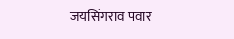जयसिंगराव पवार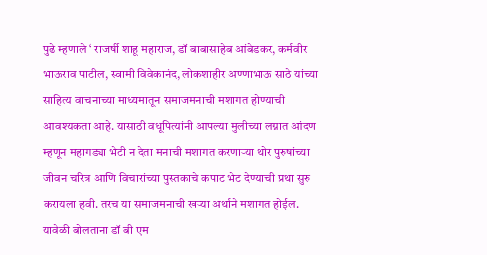पुढे म्हणाले ‘ राजर्षी शाहू महाराज, डॉ बाबासाहेब आंबेडकर, कर्मवीर भाऊराव पाटील, स्वामी विवेकानंद, लोकशाहीर अण्णाभाऊ साठे यांच्या साहित्य वाचनाच्या माध्यमातून समाजमनाची मशागत होण्याची आवश्यकता आहे. यासाठी वधूपित्यांनी आपल्या मुलीच्या लग्नात आंदण म्हणून महागड्या भेटी न देता मनाची मशागत करणाऱ्या थोर पुरुषांच्या जीवन चरित्र आणि विचारांच्या पुस्तकाचे कपाट भेट देण्याची प्रथा सुरु करायला हवी. तरच या समाजमनाची खऱ्या अर्थाने मशागत होईल.
यावेळी बोलताना डॉ बी एम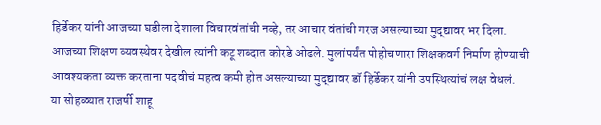हिर्डेकर यांनी आजच्या घडीला देशाला विचारवंतांची नव्हे, तर आचार वंतांची गरज असल्याच्या मुद्द्यावर भर दिला. आजच्या शिक्षण व्यवस्थेवर देखील त्यांनी कटू शब्दात कोरडे ओढले. मुलांपर्यंत पोहोचणारा शिक्षकवर्ग निर्माण होण्याची आवश्यकता व्यक्त करताना पदवीचं महत्व कमी होत असल्याच्या मुद्द्यावर डॉ हिर्डेकर यांनी उपस्थित्यांचं लक्ष वेधलं.
या सोहळ्यात राजर्षी शाहू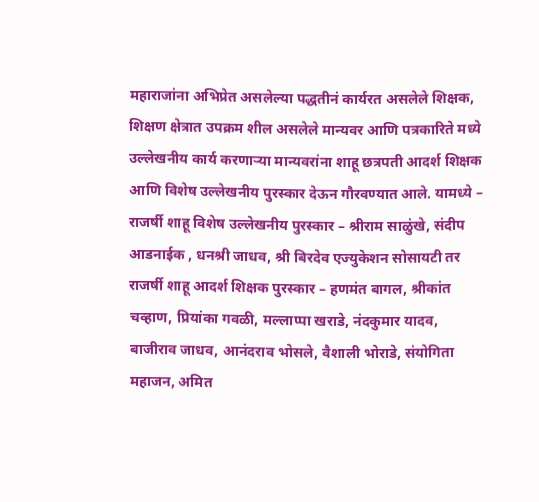महाराजांना अभिप्रेत असलेल्या पद्धतीनं कार्यरत असलेले शिक्षक, शिक्षण क्षेत्रात उपक्रम शील असलेले मान्यवर आणि पत्रकारिते मध्ये उल्लेखनीय कार्य करणाऱ्या मान्यवरांना शाहू छत्रपती आदर्श शिक्षक आणि विशेष उल्लेखनीय पुरस्कार देऊन गौरवण्यात आले. यामध्ये – राजर्षी शाहू विशेष उल्लेखनीय पुरस्कार – श्रीराम साळुंखे, संदीप आडनाईक , धनश्री जाधव, श्री बिरदेव एज्युकेशन सोसायटी तर राजर्षी शाहू आदर्श शिक्षक पुरस्कार – हणमंत बागल, श्रीकांत चव्हाण, प्रियांका गवळी, मल्लाप्पा खराडे, नंदकुमार यादव, बाजीराव जाधव, आनंदराव भोसले, वैशाली भोराडे, संयोगिता महाजन, अमित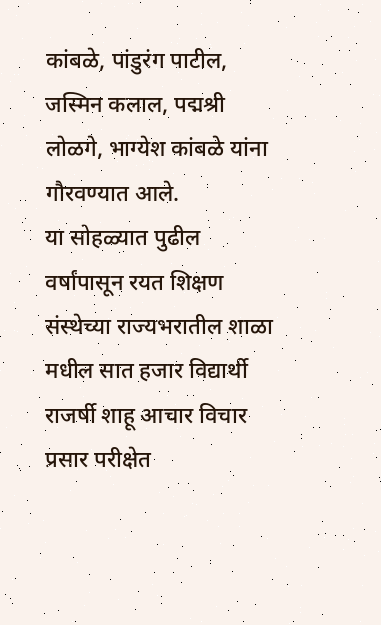कांबळे, पांडुरंग पाटील, जस्मिन कलाल, पद्मश्री लोळगे, भाग्येश कांबळे यांना गौरवण्यात आले.
या सोहळ्यात पुढील वर्षांपासून रयत शिक्षण संस्थेच्या राज्यभरातील शाळा मधील सात हजार विद्यार्थी राजर्षी शाहू आचार विचार प्रसार परीक्षेत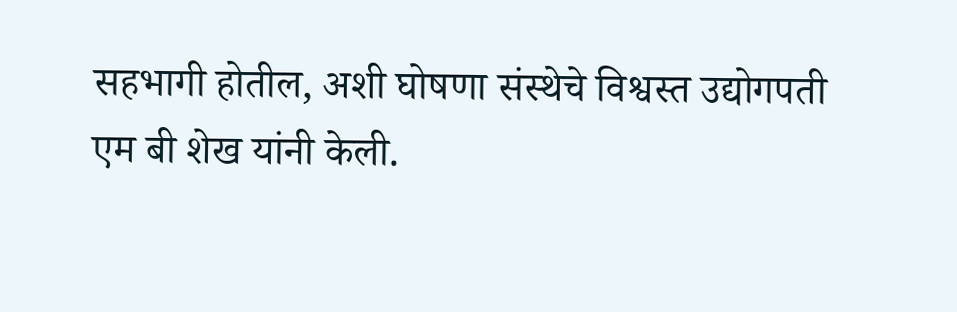सहभागी होतील, अशी घोषणा संस्थेचे विश्वस्त उद्योगपती एम बी शेख यांनी केली.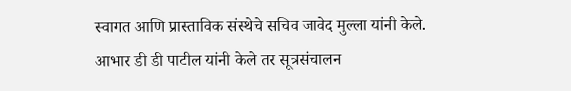स्वागत आणि प्रास्ताविक संस्थेचे सचिव जावेद मुल्ला यांनी केले. आभार डी डी पाटील यांनी केले तर सूत्रसंचालन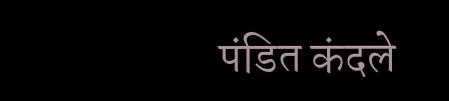पंडित कंदले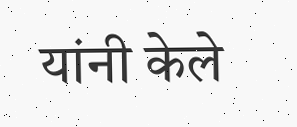यांनी केले